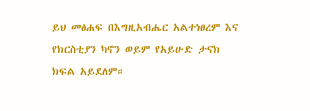ይህ መፅሐፍ በእግዚአብሔር አልተነፀረም እና የክርስቲያን ካኖን ወይም የአይሁድ ታናክ ክፍል አይደለም።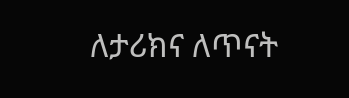ለታሪክና ለጥናት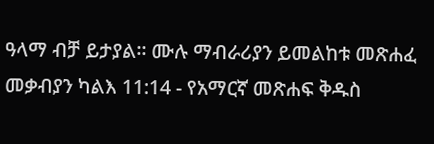ዓላማ ብቻ ይታያል። ሙሉ ማብራሪያን ይመልከቱ መጽሐፈ መቃብያን ካልእ 11:14 - የአማርኛ መጽሐፍ ቅዱስ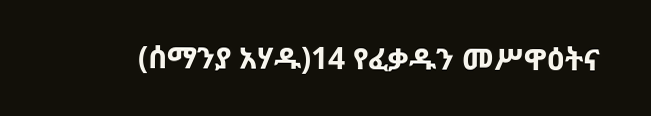(ሰማንያ አሃዱ)14 የፈቃዱን መሥዋዕትና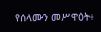የሰላሙን መሥዋዕት፥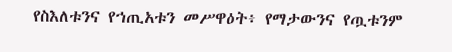የስእለቱንና የኀጢአቱን መሥዋዕት፥ የማታውንና የጧቱንም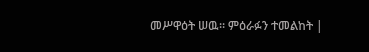መሥዋዕት ሠዉ። ምዕራፉን ተመልከት |